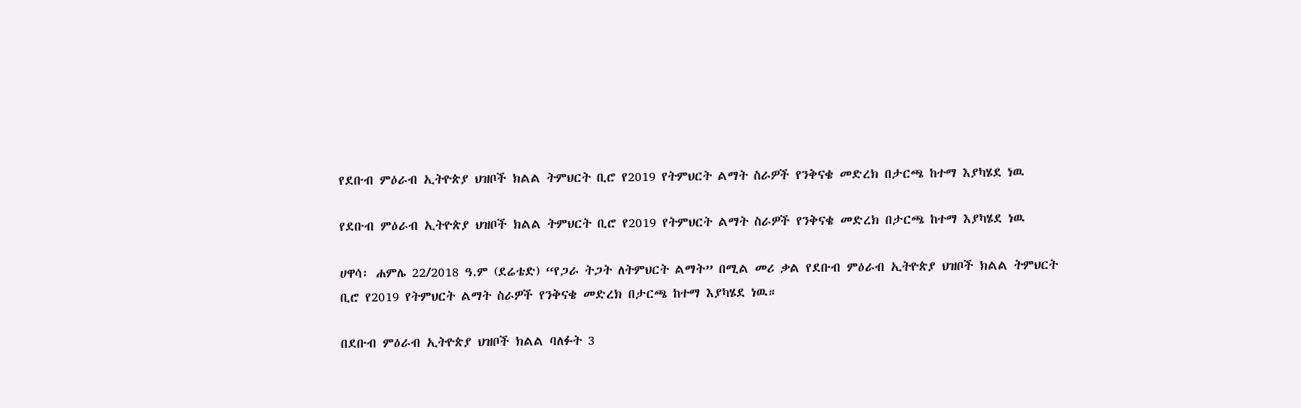የደቡብ ምዕራብ ኢትዮጵያ ህዝቦች ክልል ትምህርት ቢሮ የ2019 የትምህርት ልማት ስራዎች የንቅናቄ መድረክ በታርጫ ከተማ እያካሄደ ነዉ

የደቡብ ምዕራብ ኢትዮጵያ ህዝቦች ክልል ትምህርት ቢሮ የ2019 የትምህርት ልማት ስራዎች የንቅናቄ መድረክ በታርጫ ከተማ እያካሄደ ነዉ

ሀዋሳ፡ ሐምሌ 22/2018 ዓ.ም (ደሬቴድ) “የጋራ ትጋት ለትምህርት ልማት” በሚል መሪ ቃል የደቡብ ምዕራብ ኢትዮጵያ ህዝቦች ክልል ትምህርት ቢሮ የ2019 የትምህርት ልማት ስራዎች የንቅናቄ መድረክ በታርጫ ከተማ እያካሄደ ነዉ።

በደቡብ ምዕራብ ኢትዮጵያ ህዝቦች ክልል ባለፉት 3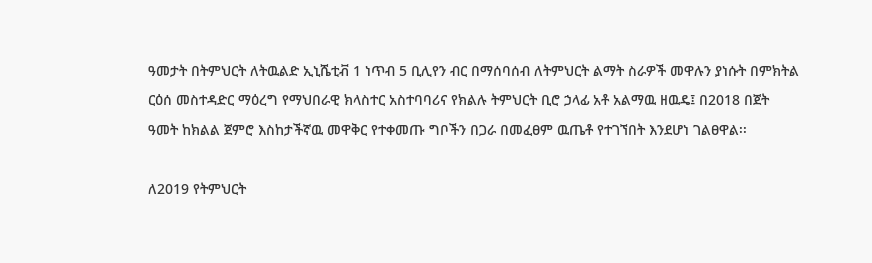ዓመታት በትምህርት ለትዉልድ ኢኒሼቲቭ 1 ነጥብ 5 ቢሊየን ብር በማሰባሰብ ለትምህርት ልማት ስራዎች መዋሉን ያነሱት በምክትል ርዕሰ መስተዳድር ማዕረግ የማህበራዊ ክላስተር አስተባባሪና የክልሉ ትምህርት ቢሮ ኃላፊ አቶ አልማዉ ዘዉዴ፤ በ2018 በጀት ዓመት ከክልል ጀምሮ እስከታችኛዉ መዋቅር የተቀመጡ ግቦችን በጋራ በመፈፀም ዉጤቶ የተገኘበት እንደሆነ ገልፀዋል፡፡

ለ2019 የትምህርት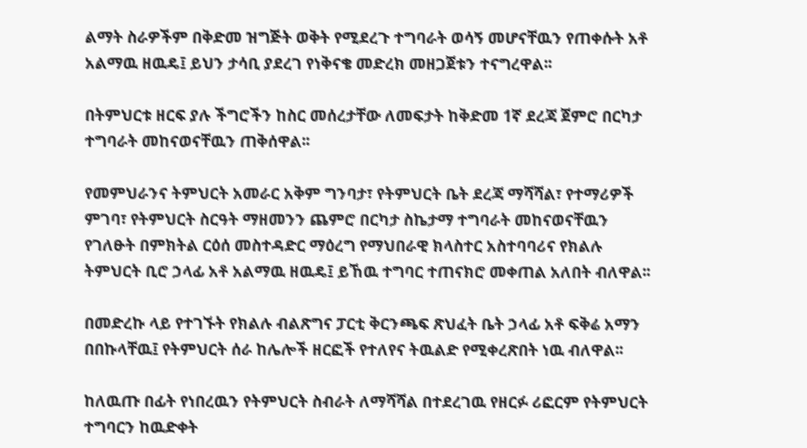ልማት ስራዎችም በቅድመ ዝግጅት ወቅት የሚደረጉ ተግባራት ወሳኝ መሆናቸዉን የጠቀሱት አቶ አልማዉ ዘዉዴ፤ ይህን ታሳቢ ያደረገ የነቅናቄ መድረክ መዘጋጀቱን ተናግረዋል፡፡

በትምህርቱ ዘርፍ ያሉ ችግሮችን ከስር መሰረታቸው ለመፍታት ከቅድመ 1ኛ ደረጃ ጀምሮ በርካታ ተግባራት መከናወናቸዉን ጠቅሰዋል፡፡

የመምህራንና ትምህርት አመራር አቅም ግንባታ፣ የትምህርት ቤት ደረጃ ማሻሻል፣ የተማሪዎች ምገባ፣ የትምህርት ስርዓት ማዘመንን ጨምሮ በርካታ ስኬታማ ተግባራት መከናወናቸዉን የገለፁት በምክትል ርዕሰ መስተዳድር ማዕረግ የማህበራዊ ክላስተር አስተባባሪና የክልሉ ትምህርት ቢሮ ኃላፊ አቶ አልማዉ ዘዉዴ፤ ይኸዉ ተግባር ተጠናክሮ መቀጠል አለበት ብለዋል፡፡

በመድረኩ ላይ የተገኙት የክልሉ ብልጽግና ፓርቲ ቅርንጫፍ ጽህፈት ቤት ኃላፊ አቶ ፍቅሬ አማን በበኩላቸዉ፤ የትምህርት ሰራ ከሌሎች ዘርፎች የተለየና ትዉልድ የሚቀረጽበት ነዉ ብለዋል፡፡

ከለዉጡ በፊት የነበረዉን የትምህርት ስብራት ለማሻሻል በተደረገዉ የዘርፉ ሪፎርም የትምህርት ተግባርን ከዉድቀት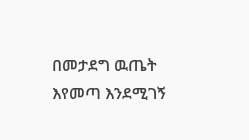በመታደግ ዉጤት እየመጣ እንደሚገኝ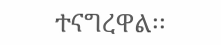ተናግረዋል፡፡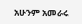አሁንም አመራሩ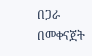በጋራ በመቀናጀት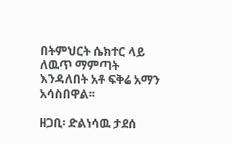በትምህርት ሴክተር ላይ ለዉጥ ማምጣት እንዳለበት አቶ ፍቅሬ አማን አሳስበዋል፡፡

ዘጋቢ፡ ድልነሳዉ ታደሰ